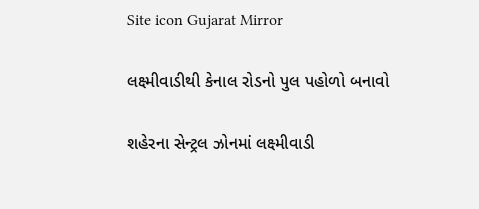Site icon Gujarat Mirror

લક્ષ્મીવાડીથી કેનાલ રોડનો પુલ પહોળો બનાવો

શહેરના સેન્ટ્રલ ઝોનમાં લક્ષ્મીવાડી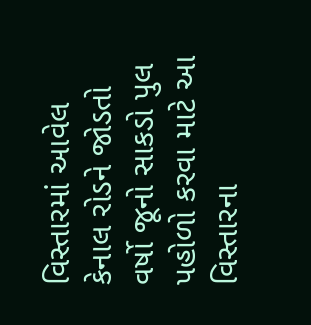વિસ્તારમાં આવેલ કેનાલ રોડને જોડતો વર્ષો જૂનો સાકડો પુલ પહોળો કરવા માટે આ વિસ્તારના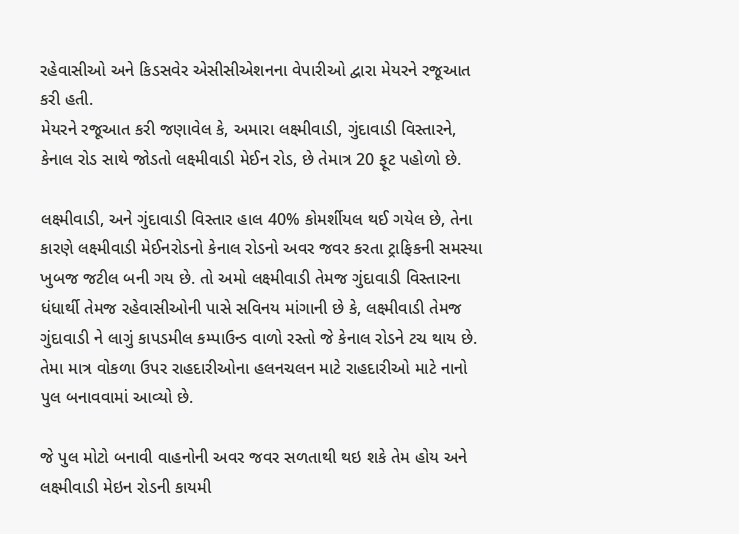રહેવાસીઓ અને કિડસવેર એસીસીએશનના વેપારીઓ દ્વારા મેયરને રજૂઆત કરી હતી.
મેયરને રજૂઆત કરી જણાવેલ કે, અમારા લક્ષ્મીવાડી, ગુંદાવાડી વિસ્તારને, કેનાલ રોડ સાથે જોડતો લક્ષ્મીવાડી મેઈન રોડ, છે તેમાત્ર 20 ફૂટ પહોળો છે.

લક્ષ્મીવાડી, અને ગુંદાવાડી વિસ્તાર હાલ 40% કોમર્શીયલ થઈ ગયેલ છે, તેના કારણે લક્ષ્મીવાડી મેઈનરોડનો કેનાલ રોડનો અવર જવર કરતા ટ્રાફિકની સમસ્યા ખુબજ જટીલ બની ગય છે. તો અમો લક્ષ્મીવાડી તેમજ ગુંદાવાડી વિસ્તારના ધંધાર્થી તેમજ રહેવાસીઓની પાસે સવિનય માંગાની છે કે, લક્ષ્મીવાડી તેમજ ગુંદાવાડી ને લાગું કાપડમીલ કમ્પાઉન્ડ વાળો રસ્તો જે કેનાલ રોડને ટચ થાય છે. તેમા માત્ર વોકળા ઉપર રાહદારીઓના હલનચલન માટે રાહદારીઓ માટે નાનો પુલ બનાવવામાં આવ્યો છે.

જે પુલ મોટો બનાવી વાહનોની અવર જવર સળતાથી થઇ શકે તેમ હોય અને લક્ષ્મીવાડી મેઇન રોડની કાયમી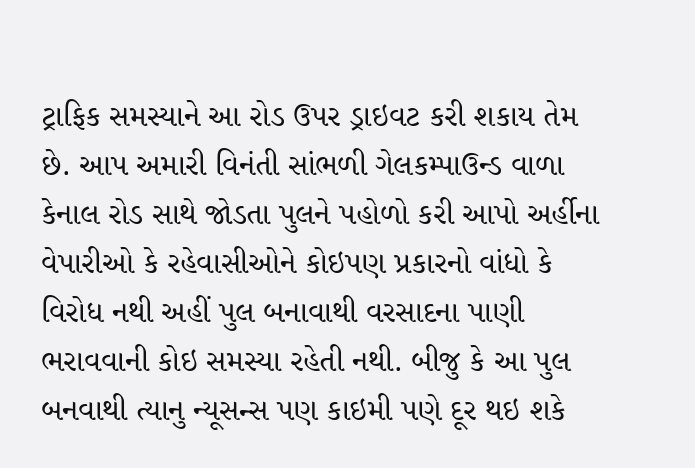ટ્રાફિક સમસ્યાને આ રોડ ઉપર ડ્રાઇવટ કરી શકાય તેમ છે. આપ અમારી વિનંતી સાંભળી ગેલકમ્પાઉન્ડ વાળા કેનાલ રોડ સાથે જોડતા પુલને પહોળો કરી આપો અર્હીના વેપારીઓ કે રહેવાસીઓને કોઇપણ પ્રકારનો વાંધો કે વિરોધ નથી અહીં પુલ બનાવાથી વરસાદના પાણી ભરાવવાની કોઇ સમસ્યા રહેતી નથી. બીજુ કે આ પુલ બનવાથી ત્યાનુ ન્યૂસન્સ પણ કાઇમી પણે દૂર થઇ શકે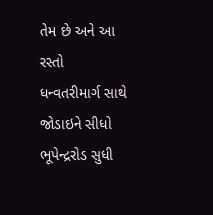તેમ છે અને આ રસ્તો ધન્વતરીમાર્ગ સાથે જોડાઇને સીધો ભૂપેન્દ્રરોડ સુધી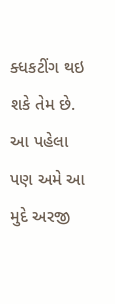ક્ધકટીંગ થઇ શકે તેમ છે. આ પહેલા પણ અમે આ મુદે અરજી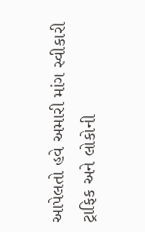આપેલતો હવે અમારી માંગ સ્વીકારી ટ્રાફિક અને લોકોની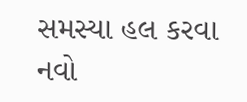સમસ્યા હલ કરવા નવો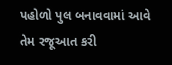પહોળો પુલ બનાવવામાં આવે તેમ રજૂઆત કરી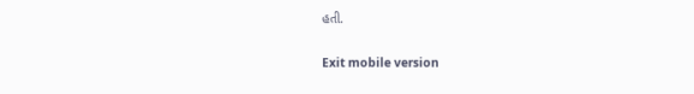હતી.

Exit mobile version